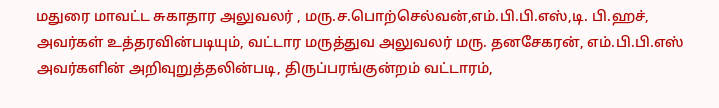மதுரை மாவட்ட சுகாதார அலுவலர் , மரு.ச.பொற்செல்வன்,எம்.பி.பி.எஸ்,டி. பி.ஹச், அவர்கள் உத்தரவின்படியும், வட்டார மருத்துவ அலுவலர் மரு. தனசேகரன், எம்.பி.பி.எஸ் அவர்களின் அறிவுறுத்தலின்படி, திருப்பரங்குன்றம் வட்டாரம்,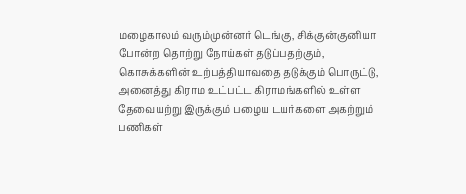மழைகாலம் வரும்முன்னர் டெங்கு, சிக்குன்குனியா போன்ற தொற்று நோய்கள் தடுப்பதற்கும், கொசுக்களின் உற்பத்தியாவதை தடுக்கும் பொருட்டு, அனைத்து கிராம உட்பட்ட கிராமங்களில் உள்ள தேவையற்று இருக்கும் பழைய டயர்களை அகற்றும் பணிகள்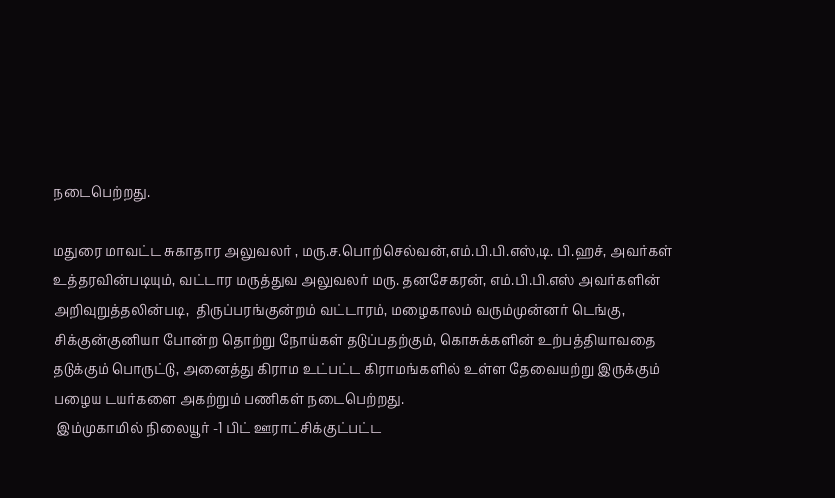நடைபெற்றது.

மதுரை மாவட்ட சுகாதார அலுவலர் , மரு.ச.பொற்செல்வன்,எம்.பி.பி.எஸ்,டி. பி.ஹச், அவர்கள் உத்தரவின்படியும், வட்டார மருத்துவ அலுவலர் மரு. தனசேகரன், எம்.பி.பி.எஸ் அவர்களின் அறிவுறுத்தலின்படி,  திருப்பரங்குன்றம் வட்டாரம், மழைகாலம் வரும்முன்னர் டெங்கு, சிக்குன்குனியா போன்ற தொற்று நோய்கள் தடுப்பதற்கும், கொசுக்களின் உற்பத்தியாவதை தடுக்கும் பொருட்டு, அனைத்து கிராம உட்பட்ட கிராமங்களில் உள்ள தேவையற்று இருக்கும் பழைய டயர்களை அகற்றும் பணிகள் நடைபெற்றது.
 இம்முகாமில் நிலையூர் -1 பிட் ஊராட்சிக்குட்பட்ட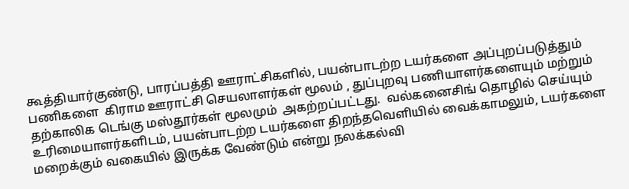கூத்தியார்குண்டு, பாரப்பத்தி ஊராட்சிகளில், பயன்பாடற்ற டயர்களை அப்புறப்படுத்தும் பணிகளை  கிராம ஊராட்சி செயலாளர்கள் மூலம் , துப்புறவு பணியாளர்களையும் மற்றும் தற்காலிக டெங்கு மஸ்தூர்கள் மூலமும்  அகற்றப்பட்டது.  வல்கனைசிங் தொழில் செய்யும் உரிமையாளர்களிடம், பயன்பாடற்ற டயர்களை திறந்தவெளியில் வைக்காமலும், டயர்களை மறைக்கும் வகையில் இருக்க வேண்டும் என்று நலக்கல்வி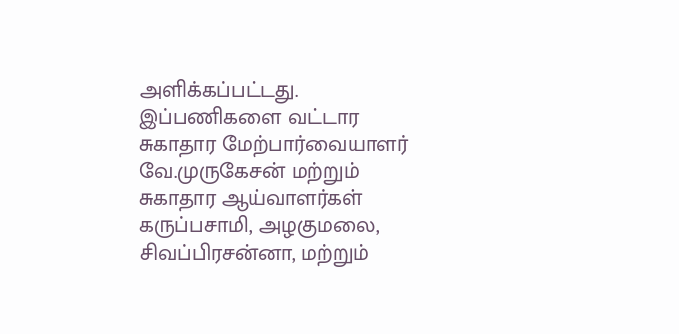அளிக்கப்பட்டது.  இப்பணிகளை வட்டார சுகாதார மேற்பார்வையாளர் வே.முருகேசன் மற்றும் சுகாதார ஆய்வாளர்கள் கருப்பசாமி, அழகுமலை, சிவப்பிரசன்னா, மற்றும்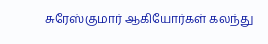சுரேஸ்குமார் ஆகியோர்கள் கலந்து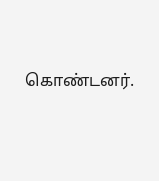கொண்டனர்.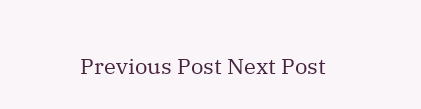Previous Post Next Post